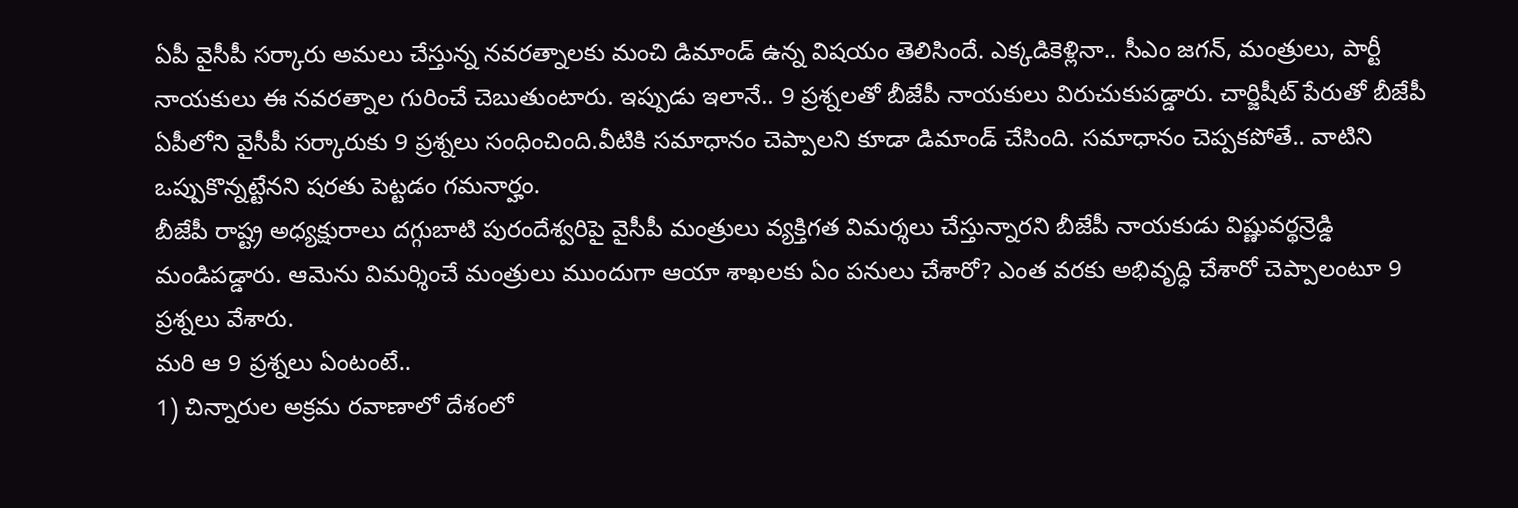ఏపీ వైసీపీ సర్కారు అమలు చేస్తున్న నవరత్నాలకు మంచి డిమాండ్ ఉన్న విషయం తెలిసిందే. ఎక్కడికెళ్లినా.. సీఎం జగన్, మంత్రులు, పార్టీ నాయకులు ఈ నవరత్నాల గురించే చెబుతుంటారు. ఇప్పుడు ఇలానే.. 9 ప్రశ్నలతో బీజేపీ నాయకులు విరుచుకుపడ్డారు. చార్జిషీట్ పేరుతో బీజేపీ ఏపీలోని వైసీపీ సర్కారుకు 9 ప్రశ్నలు సంధించింది.వీటికి సమాధానం చెప్పాలని కూడా డిమాండ్ చేసింది. సమాధానం చెప్పకపోతే.. వాటిని ఒప్పుకొన్నట్టేనని షరతు పెట్టడం గమనార్హం.
బీజేపీ రాష్ట్ర అధ్యక్షురాలు దగ్గుబాటి పురందేశ్వరిపై వైసీపీ మంత్రులు వ్యక్తిగత విమర్శలు చేస్తున్నారని బీజేపీ నాయకుడు విష్ణువర్థన్రెడ్డి మండిపడ్డారు. ఆమెను విమర్శించే మంత్రులు ముందుగా ఆయా శాఖలకు ఏం పనులు చేశారో? ఎంత వరకు అభివృద్ధి చేశారో చెప్పాలంటూ 9 ప్రశ్నలు వేశారు.
మరి ఆ 9 ప్రశ్నలు ఏంటంటే..
1) చిన్నారుల అక్రమ రవాణాలో దేశంలో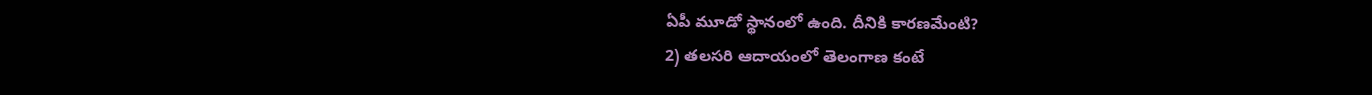ఏపీ మూడో స్థానంలో ఉంది. దీనికి కారణమేంటి?
2) తలసరి ఆదాయంలో తెలంగాణ కంటే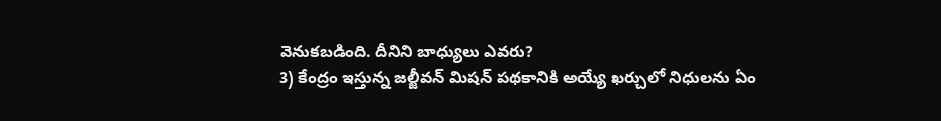వెనుకబడింది. దీనిని బాధ్యులు ఎవరు?
3) కేంద్రం ఇస్తున్న జల్జీవన్ మిషన్ పథకానికి అయ్యే ఖర్చులో నిధులను ఏం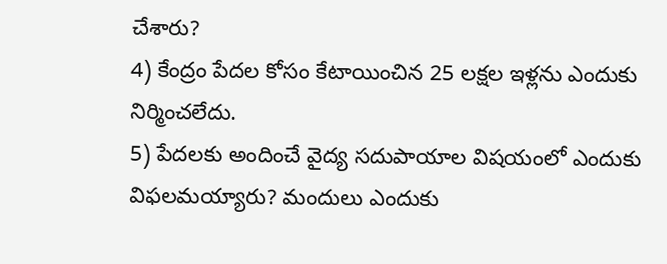చేశారు?
4) కేంద్రం పేదల కోసం కేటాయించిన 25 లక్షల ఇళ్లను ఎందుకు నిర్మించలేదు.
5) పేదలకు అందించే వైద్య సదుపాయాల విషయంలో ఎందుకు విఫలమయ్యారు? మందులు ఎందుకు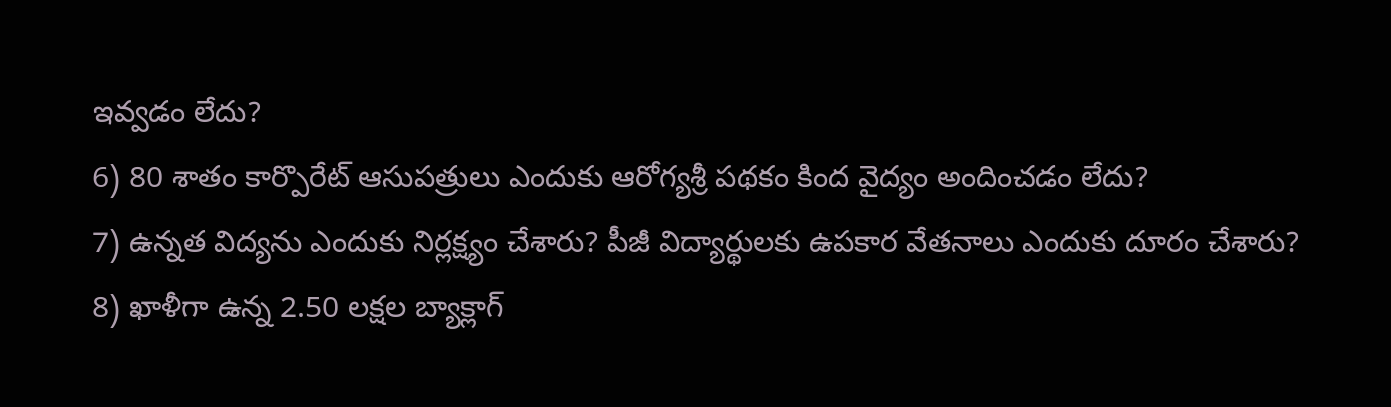ఇవ్వడం లేదు?
6) 80 శాతం కార్పొరేట్ ఆసుపత్రులు ఎందుకు ఆరోగ్యశ్రీ పథకం కింద వైద్యం అందించడం లేదు?
7) ఉన్నత విద్యను ఎందుకు నిర్లక్ష్యం చేశారు? పీజీ విద్యార్థులకు ఉపకార వేతనాలు ఎందుకు దూరం చేశారు?
8) ఖాళీగా ఉన్న 2.50 లక్షల బ్యాక్లాగ్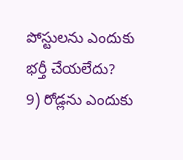పోస్టులను ఎందుకు భర్తీ చేయలేదు?
9) రోడ్లను ఎందుకు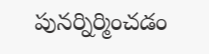పునర్నిర్మించడం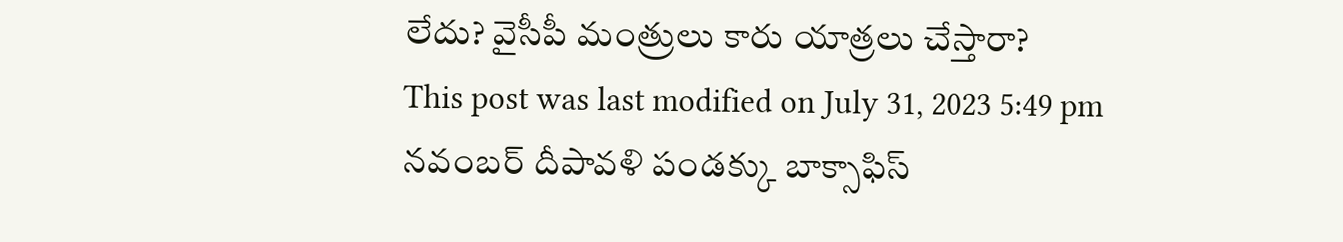లేదు? వైసీపీ మంత్రులు కారు యాత్రలు చేస్తారా?
This post was last modified on July 31, 2023 5:49 pm
నవంబర్ దీపావళి పండక్కు బాక్సాఫిస్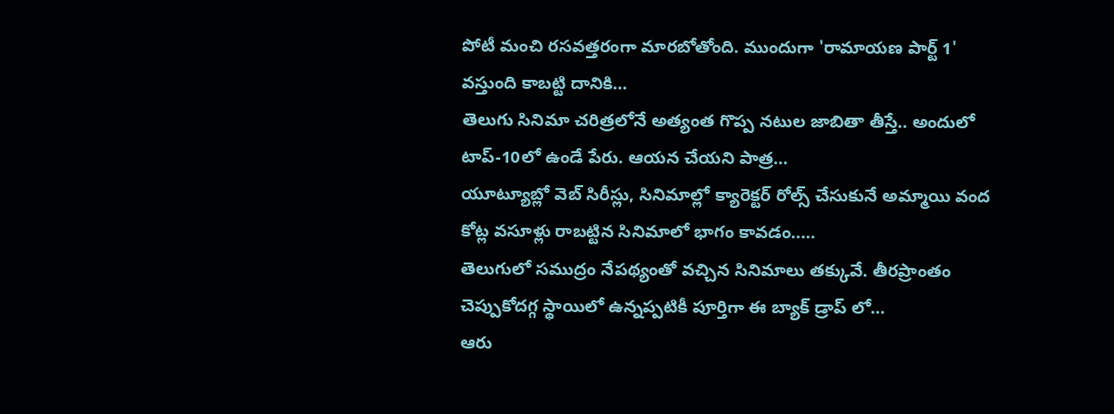పోటీ మంచి రసవత్తరంగా మారబోతోంది. ముందుగా 'రామాయణ పార్ట్ 1' వస్తుంది కాబట్టి దానికి…
తెలుగు సినిమా చరిత్రలోనే అత్యంత గొప్ప నటుల జాబితా తీస్తే.. అందులో టాప్-10లో ఉండే పేరు. ఆయన చేయని పాత్ర…
యూట్యూబ్లో వెబ్ సిరీస్లు, సినిమాల్లో క్యారెక్టర్ రోల్స్ చేసుకునే అమ్మాయి వంద కోట్ల వసూళ్లు రాబట్టిన సినిమాలో భాగం కావడం..…
తెలుగులో సముద్రం నేపథ్యంతో వచ్చిన సినిమాలు తక్కువే. తీరప్రాంతం చెప్పుకోదగ్గ స్థాయిలో ఉన్నప్పటికీ పూర్తిగా ఈ బ్యాక్ డ్రాప్ లో…
ఆరు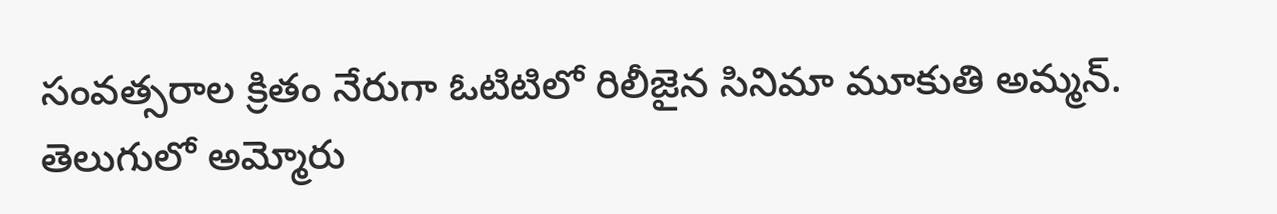సంవత్సరాల క్రితం నేరుగా ఓటిటిలో రిలీజైన సినిమా మూకుతి అమ్మన్. తెలుగులో అమ్మోరు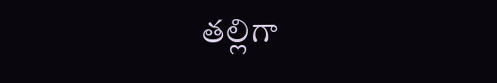తల్లిగా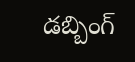డబ్బింగ్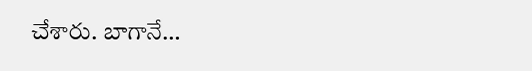చేశారు. బాగానే…